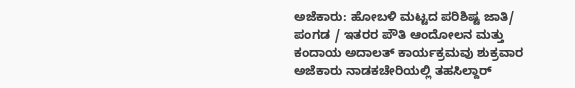ಅಜೆಕಾರು: ಹೋಬಳಿ ಮಟ್ಟದ ಪರಿಶಿಷ್ಟ ಜಾತಿ/ ಪಂಗಡ / ಇತರರ ಪೌತಿ ಆಂದೋಲನ ಮತ್ತು ಕಂದಾಯ ಅದಾಲತ್ ಕಾರ್ಯಕ್ರಮವು ಶುಕ್ರವಾರ ಅಜೆಕಾರು ನಾಡಕಚೇರಿಯಲ್ಲಿ ತಹಸಿಲ್ದಾರ್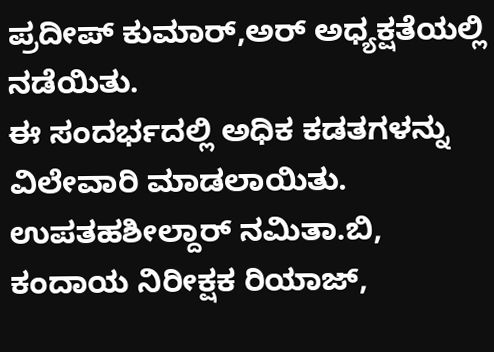ಪ್ರದೀಪ್ ಕುಮಾರ್,ಅರ್ ಅಧ್ಯಕ್ಷತೆಯಲ್ಲಿ ನಡೆಯಿತು.
ಈ ಸಂದರ್ಭದಲ್ಲಿ ಅಧಿಕ ಕಡತಗಳನ್ನು ವಿಲೇವಾರಿ ಮಾಡಲಾಯಿತು. ಉಪತಹಶೀಲ್ದಾರ್ ನಮಿತಾ.ಬಿ, ಕಂದಾಯ ನಿರೀಕ್ಷಕ ರಿಯಾಜ್,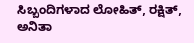ಸಿಬ್ಬಂದಿಗಳಾದ ಲೋಹಿತ್, ರಕ್ಷಿತ್, ಅನಿತಾ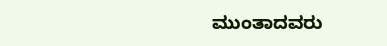ಮುಂತಾದವರು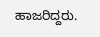ಹಾಜರಿದ್ದರು.